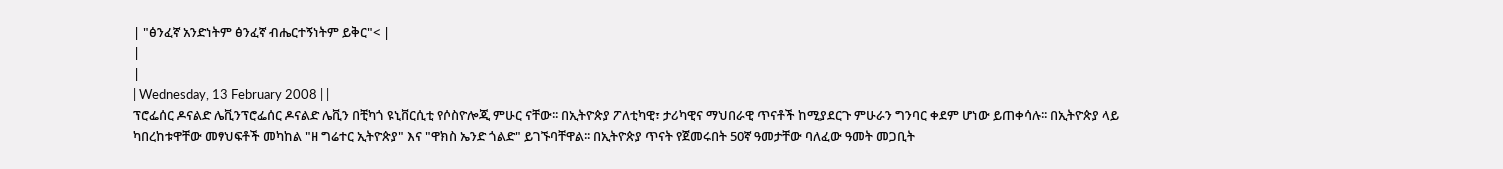| "ፅንፈኛ አንድነትም ፅንፈኛ ብሔርተኝነትም ይቅር"< |
|
|
| Wednesday, 13 February 2008 | |
ፕሮፌሰር ዶናልድ ሌቪንፕሮፌሰር ዶናልድ ሌቪን በቺካጎ ዩኒቨርሲቲ የሶስዮሎጂ ምሁር ናቸው፡፡ በኢትዮጵያ ፖለቲካዊ፣ ታሪካዊና ማህበራዊ ጥናቶች ከሚያደርጉ ምሁራን ግንባር ቀደም ሆነው ይጠቀሳሉ፡፡ በኢትዮጵያ ላይ ካበረከቱዋቸው መፃህፍቶች መካከል "ዘ ግሬተር ኢትዮጵያ" እና "ዋክስ ኤንድ ጎልድ" ይገኙባቸዋል፡፡ በኢትዮጵያ ጥናት የጀመሩበት 50ኛ ዓመታቸው ባለፈው ዓመት መጋቢት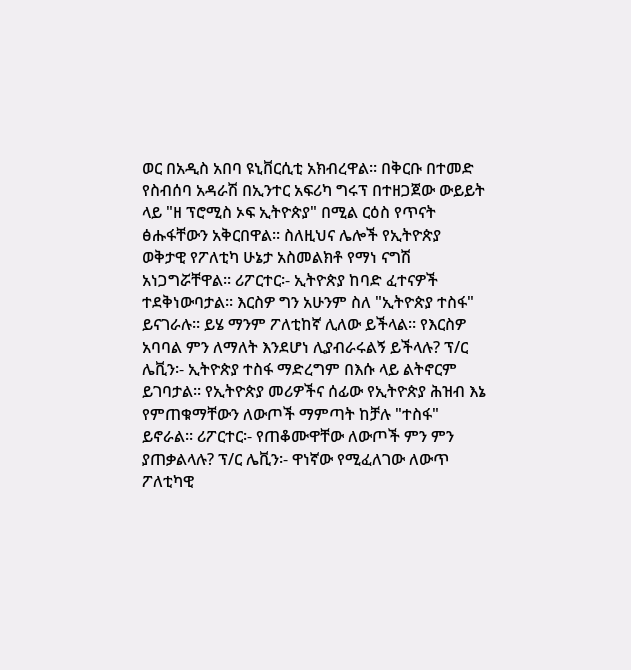ወር በአዲስ አበባ ዩኒቨርሲቲ አክብረዋል፡፡ በቅርቡ በተመድ የስብሰባ አዳራሽ በኢንተር አፍሪካ ግሩፕ በተዘጋጀው ውይይት ላይ "ዘ ፕሮሚስ ኦፍ ኢትዮጵያ" በሚል ርዕስ የጥናት ፅሑፋቸውን አቅርበዋል፡፡ ስለዚህና ሌሎች የኢትዮጵያ ወቅታዊ የፖለቲካ ሁኔታ አስመልክቶ የማነ ናግሽ አነጋግሯቸዋል፡፡ ሪፖርተር፡- ኢትዮጵያ ከባድ ፈተናዎች ተደቅነውባታል፡፡ እርስዎ ግን አሁንም ስለ "ኢትዮጵያ ተስፋ" ይናገራሉ፡፡ ይሄ ማንም ፖለቲከኛ ሊለው ይችላል፡፡ የእርስዎ አባባል ምን ለማለት እንደሆነ ሊያብራሩልኝ ይችላሉ? ፕ/ር ሌቪን፡- ኢትዮጵያ ተስፋ ማድረግም በእሱ ላይ ልትኖርም ይገባታል፡፡ የኢትዮጵያ መሪዎችና ሰፊው የኢትዮጵያ ሕዝብ እኔ የምጠቁማቸውን ለውጦች ማምጣት ከቻሉ "ተስፋ" ይኖራል፡፡ ሪፖርተር፡- የጠቆሙዋቸው ለውጦች ምን ምን ያጠቃልላሉ? ፕ/ር ሌቪን፡- ዋነኛው የሚፈለገው ለውጥ ፖለቲካዊ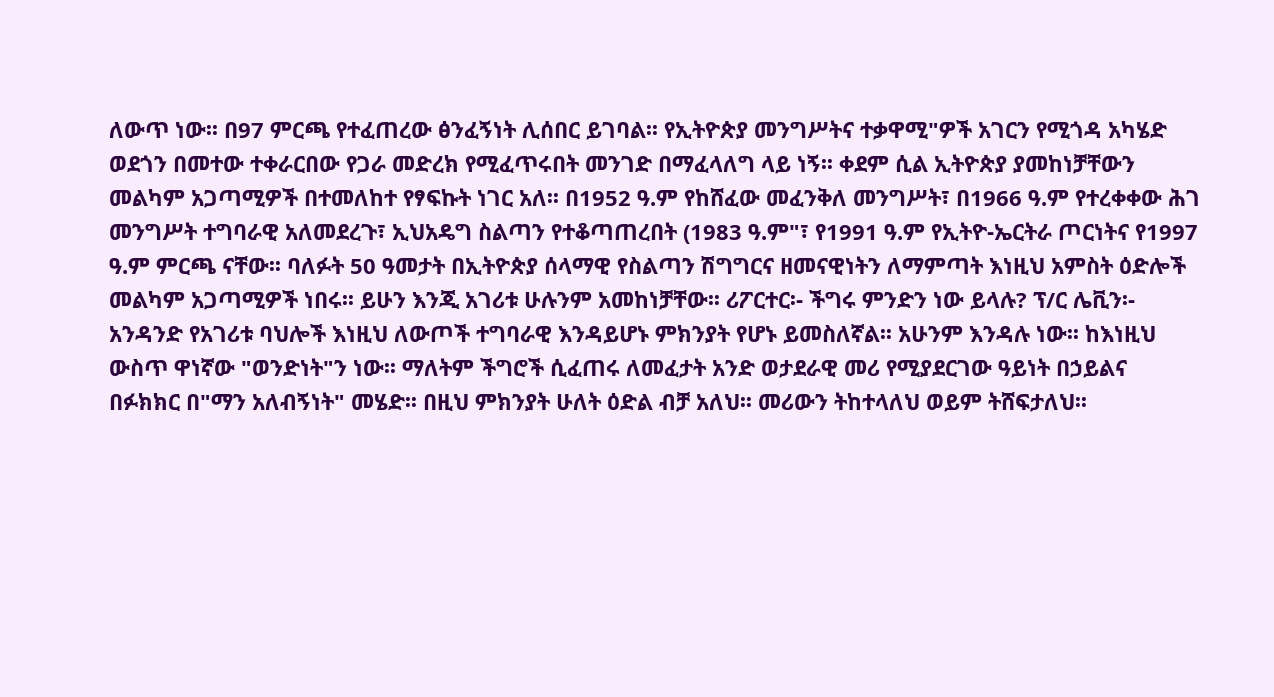ለውጥ ነው፡፡ በ97 ምርጫ የተፈጠረው ፅንፈኝነት ሊሰበር ይገባል፡፡ የኢትዮጵያ መንግሥትና ተቃዋሚ"ዎች አገርን የሚጎዳ አካሄድ ወደጎን በመተው ተቀራርበው የጋራ መድረክ የሚፈጥሩበት መንገድ በማፈላለግ ላይ ነኝ፡፡ ቀደም ሲል ኢትዮጵያ ያመከነቻቸውን መልካም አጋጣሚዎች በተመለከተ የፃፍኩት ነገር አለ፡፡ በ1952 ዓ.ም የከሸፈው መፈንቅለ መንግሥት፣ በ1966 ዓ.ም የተረቀቀው ሕገ መንግሥት ተግባራዊ አለመደረጉ፣ ኢህአዴግ ስልጣን የተቆጣጠረበት (1983 ዓ.ም"፣ የ1991 ዓ.ም የኢትዮ-ኤርትራ ጦርነትና የ1997 ዓ.ም ምርጫ ናቸው፡፡ ባለፉት 50 ዓመታት በኢትዮጵያ ሰላማዊ የስልጣን ሽግግርና ዘመናዊነትን ለማምጣት እነዚህ አምስት ዕድሎች መልካም አጋጣሚዎች ነበሩ፡፡ ይሁን እንጂ አገሪቱ ሁሉንም አመከነቻቸው፡፡ ሪፖርተር፡- ችግሩ ምንድን ነው ይላሉ? ፕ/ር ሌቪን፡- አንዳንድ የአገሪቱ ባህሎች እነዚህ ለውጦች ተግባራዊ እንዳይሆኑ ምክንያት የሆኑ ይመስለኛል፡፡ አሁንም እንዳሉ ነው፡፡ ከእነዚህ ውስጥ ዋነኛው "ወንድነት"ን ነው፡፡ ማለትም ችግሮች ሲፈጠሩ ለመፈታት አንድ ወታደራዊ መሪ የሚያደርገው ዓይነት በኃይልና በፉክክር በ"ማን አለብኝነት" መሄድ፡፡ በዚህ ምክንያት ሁለት ዕድል ብቻ አለህ፡፡ መሪውን ትከተላለህ ወይም ትሸፍታለህ፡፡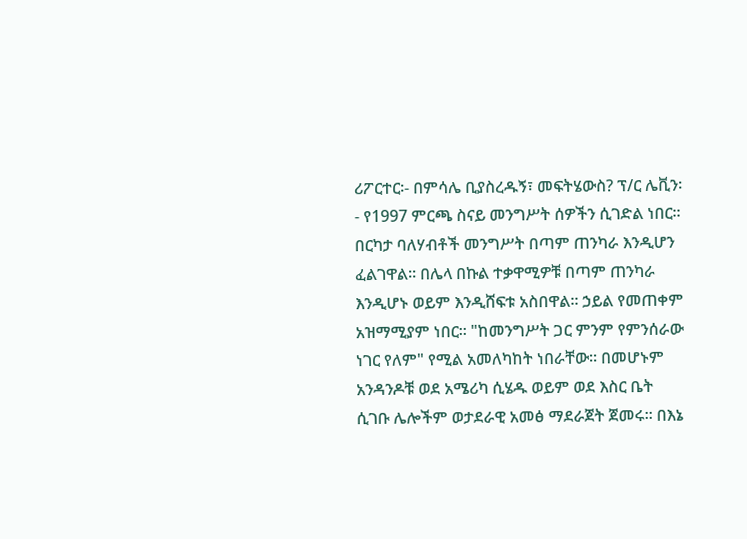ሪፖርተር፡- በምሳሌ ቢያስረዱኝ፣ መፍትሄውስ? ፕ/ር ሌቪን፡- የ1997 ምርጫ ስናይ መንግሥት ሰዎችን ሲገድል ነበር፡፡ በርካታ ባለሃብቶች መንግሥት በጣም ጠንካራ እንዲሆን ፈልገዋል፡፡ በሌላ በኩል ተቃዋሚዎቹ በጣም ጠንካራ እንዲሆኑ ወይም እንዲሸፍቱ አስበዋል፡፡ ኃይል የመጠቀም አዝማሚያም ነበር፡፡ "ከመንግሥት ጋር ምንም የምንሰራው ነገር የለም" የሚል አመለካከት ነበራቸው፡፡ በመሆኑም አንዳንዶቹ ወደ አሜሪካ ሲሄዱ ወይም ወደ እስር ቤት ሲገቡ ሌሎችም ወታደራዊ አመፅ ማደራጀት ጀመሩ፡፡ በእኔ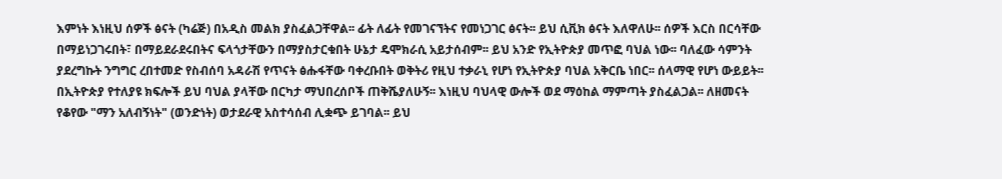እምነት እነዚህ ሰዎች ፅናት (ካሬጅ) በአዲስ መልክ ያስፈልጋቸዋል፡፡ ፊት ለፊት የመገናኘትና የመነጋገር ፅናት፡፡ ይህ ሲቪክ ፅናት እለዋለሁ፡፡ ሰዎች እርስ በርሳቸው በማይነጋገሩበት፣ በማይደራደሩበትና ፍላጎታቸውን በማያስታርቁበት ሁኔታ ዴሞክራሲ አይታሰብም፡፡ ይህ አንድ የኢትዮጵያ መጥፎ ባህል ነው፡፡ ባለፈው ሳምንት ያደረግኩት ንግግር ረበተመድ የስብሰባ አዳራሽ የጥናት ፅሑፋቸው ባቀረቡበት ወቅትሪ የዚህ ተቃራኒ የሆነ የኢትዮጵያ ባህል አቅርቤ ነበር፡፡ ሰላማዊ የሆነ ውይይት፡፡ በኢትዮጵያ የተለያዩ ክፍሎች ይህ ባህል ያላቸው በርካታ ማህበረሰቦች ጠቅሼያለሁኝ፡፡ እነዚህ ባህላዊ ውሎች ወደ ማዕከል ማምጣት ያስፈልጋል፡፡ ለዘመናት የቆየው "ማን አለብኝነት" (ወንድነት) ወታደራዊ አስተሳሰብ ሊቋጭ ይገባል፡፡ ይህ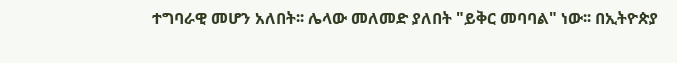ተግባራዊ መሆን አለበት፡፡ ሌላው መለመድ ያለበት "ይቅር መባባል" ነው፡፡ በኢትዮጵያ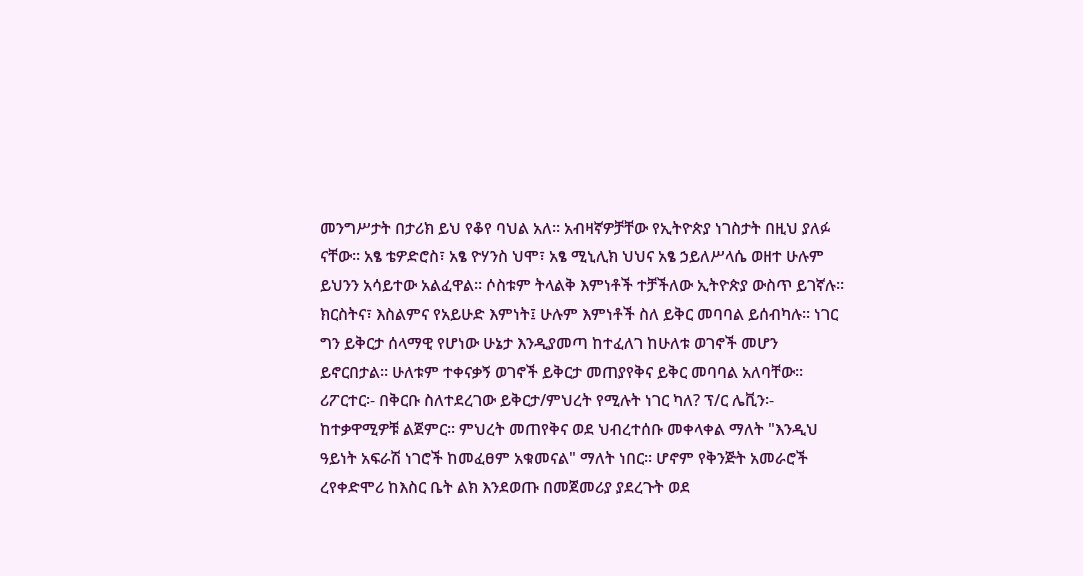መንግሥታት በታሪክ ይህ የቆየ ባህል አለ፡፡ አብዛኛዎቻቸው የኢትዮጵያ ነገስታት በዚህ ያለፉ ናቸው፡፡ አፄ ቴዎድሮስ፣ አፄ ዮሃንስ ህሞ፣ አፄ ሚኒሊክ ህህና አፄ ኃይለሥላሴ ወዘተ ሁሉም ይህንን አሳይተው አልፈዋል፡፡ ሶስቱም ትላልቅ እምነቶች ተቻችለው ኢትዮጵያ ውስጥ ይገኛሉ፡፡ ክርስትና፣ እስልምና የአይሁድ እምነት፤ ሁሉም እምነቶች ስለ ይቅር መባባል ይሰብካሉ፡፡ ነገር ግን ይቅርታ ሰላማዊ የሆነው ሁኔታ እንዲያመጣ ከተፈለገ ከሁለቱ ወገኖች መሆን ይኖርበታል፡፡ ሁለቱም ተቀናቃኝ ወገኖች ይቅርታ መጠያየቅና ይቅር መባባል አለባቸው፡፡ ሪፖርተር፡- በቅርቡ ስለተደረገው ይቅርታ/ምህረት የሚሉት ነገር ካለ? ፕ/ር ሌቪን፡- ከተቃዋሚዎቹ ልጀምር፡፡ ምህረት መጠየቅና ወደ ህብረተሰቡ መቀላቀል ማለት "እንዲህ ዓይነት አፍራሽ ነገሮች ከመፈፀም አቁመናል" ማለት ነበር፡፡ ሆኖም የቅንጅት አመራሮች ረየቀድሞሪ ከእስር ቤት ልክ እንደወጡ በመጀመሪያ ያደረጉት ወደ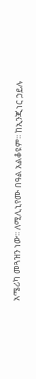አሜሪካ መጓዝን ነው፡፡ ለሚሊኒየሙ በዓል አልቆዩም፡፡ ከኢንጂነር ኃይሉ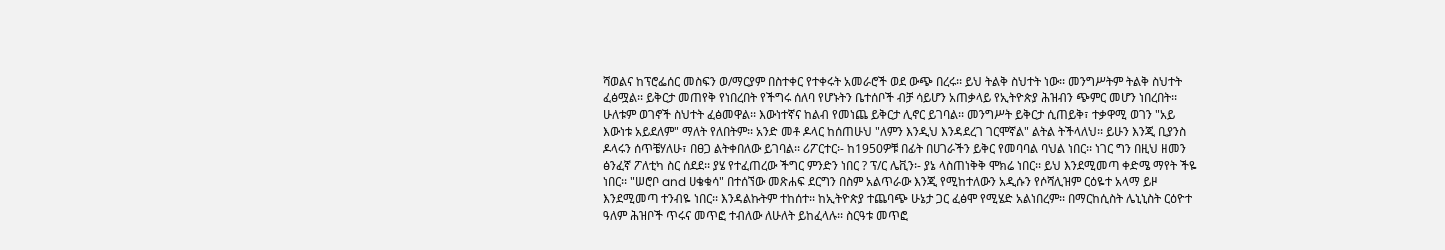ሻወልና ከፕሮፌሰር መስፍን ወ/ማርያም በስተቀር የተቀሩት አመራሮች ወደ ውጭ በረሩ፡፡ ይህ ትልቅ ስህተት ነው፡፡ መንግሥትም ትልቅ ስህተት ፈፅሟል፡፡ ይቅርታ መጠየቅ የነበረበት የችግሩ ሰለባ የሆኑትን ቤተሰቦች ብቻ ሳይሆን አጠቃላይ የኢትዮጵያ ሕዝብን ጭምር መሆን ነበረበት፡፡ ሁለቱም ወገኖች ስህተት ፈፅመዋል፡፡ እውነተኛና ከልብ የመነጨ ይቅርታ ሊኖር ይገባል፡፡ መንግሥት ይቅርታ ሲጠይቅ፣ ተቃዋሚ ወገን "አይ እውነቱ አይደለም" ማለት የለበትም፡፡ አንድ መቶ ዶላር ከሰጠሁህ "ለምን እንዲህ እንዳደረገ ገርሞኛል" ልትል ትችላለህ፡፡ ይሁን እንጂ ቢያንስ ዶላሩን ሰጥቼሃለሁ፣ በፀጋ ልትቀበለው ይገባል፡፡ ሪፖርተር፡- ከ1950ዎቹ በፊት በሀገራችን ይቅር የመባባል ባህል ነበር፡፡ ነገር ግን በዚህ ዘመን ፅንፈኛ ፖለቲካ ስር ሰደደ፡፡ ያሄ የተፈጠረው ችግር ምንድን ነበር ? ፕ/ር ሌቪን፡- ያኔ ላስጠነቅቅ ሞክሬ ነበር፡፡ ይህ እንደሚመጣ ቀድሜ ማየት ችዬ ነበር፡፡ "ሠሮቦ and ሀቄቁሳ" በተሰኘው መጽሐፍ ደርግን በስም አልጥራው እንጂ የሚከተለውን አዲሱን የሶሻሊዝም ርዕዬተ አላማ ይዞ እንደሚመጣ ተንብዬ ነበር፡፡ እንዳልኩትም ተከሰተ፡፡ ከኢትዮጵያ ተጨባጭ ሁኔታ ጋር ፈፅሞ የሚሄድ አልነበረም፡፡ በማርከሲስት ሌኒኒስት ርዕዮተ ዓለም ሕዝቦች ጥሩና መጥፎ ተብለው ለሁለት ይከፈላሉ፡፡ ስርዓቱ መጥፎ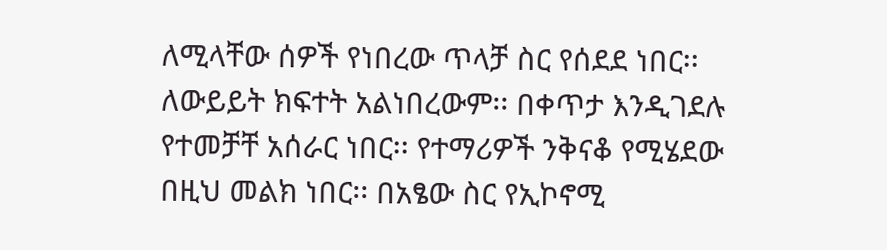ለሚላቸው ሰዎች የነበረው ጥላቻ ስር የሰደደ ነበር፡፡ ለውይይት ክፍተት አልነበረውም፡፡ በቀጥታ እንዲገደሉ የተመቻቸ አሰራር ነበር፡፡ የተማሪዎች ንቅናቆ የሚሄደው በዚህ መልክ ነበር፡፡ በአፄው ስር የኢኮኖሚ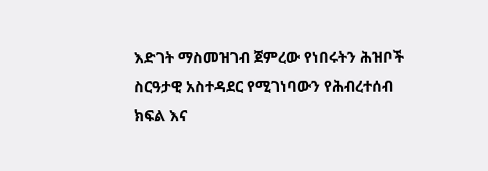እድገት ማስመዝገብ ጀምረው የነበሩትን ሕዝቦች ስርዓታዊ አስተዳደር የሚገነባውን የሕብረተሰብ ክፍል እና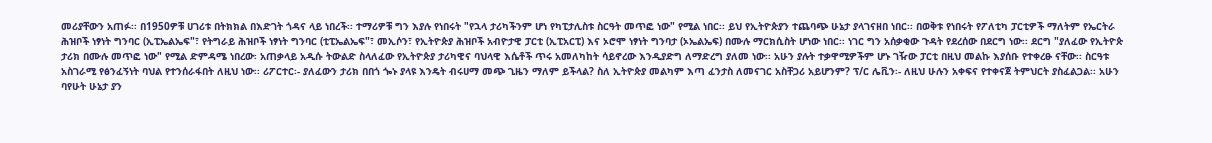መሪያቸውን አጠፉ፡፡ በ1950ዎቹ ሀገሪቱ በትክክል በእድገት ጎዳና ላይ ነበረች፡፡ ተማሪዎቹ ግን እያሉ የነበሩት "የኋላ ታሪካችንም ሆነ የካፒታሊስቱ ስርዓት መጥፎ ነው" የሚል ነበር፡፡ ይህ የኢትዮጵያን ተጨባጭ ሁኔታ ያላገናዘበ ነበር፡፡ በወቅቱ የነበሩት የፖለቲካ ፓርቲዎች ማለትም የኤርትራ ሕዝቦች ነፃነት ግንባር (ኢፒኤልኤፍ"፣ የትግራይ ሕዝቦች ነፃነት ግንባር (ቲፒኤልኤፍ"፣ መኢሶን፣ የኢትዮጵያ ሕዝቦች አብዮታዊ ፓርቲ (ኢፒአርፒ) እና ኦሮሞ ነፃነት ግንባታ (ኦኤልኤፍ) በሙሉ ማርክሲስት ሆነው ነበር፡፡ ነገር ግን አሰቃቂው ጉዳት የደረሰው በደርግ ነው፡፡ ደርግ "ያለፈው የኢትዮጵ ታሪክ በሙሉ መጥፎ ነው" የሚል ድምዳሜ ነበረው፡ አጠቃላይ አዲሱ ትውልድ ስላለፈው የኢትዮጵያ ታሪካዊና ባህላዊ እሴቶች ጥሩ አመለካከት ሳይኖረው እንዲያድግ ለማድረግ ያለመ ነው፡፡ አሁን ያሉት ተቃዋሚዎችም ሆኑ ገዥው ፓርቲ በዚህ መልኩ እያሰቡ የተቀረፁ ናቸው፡፡ ስርዓቱ አስገራሚ የፅንፈኝነት ባህል የተንሰራፋበት ለዚህ ነው፡፡ ሪፖርተር፡- ያለፈውን ታሪክ በበጎ ጐኑ ያላዩ እንዴት ብሩሀማ መጭ ጊዜን ማለም ይችላል? ስለ ኢትዮጵያ መልካም እጣ ፈንታስ ለመናገር አስቸጋሪ አይሆንም? ፕ/ር ሌቪን፡- ለዚህ ሁሉን አቀፍና የተቀናጀ ትምህርት ያስፈልጋል፡፡ አሁን ባየሁት ሁኔታ ያን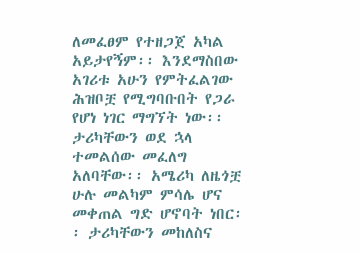ለመፈፀም የተዘጋጀ አካል አይታየኝም፡፡ እንደማስበው አገሪቱ አሁን የምትፈልገው ሕዝቦቿ የሚግባቡበት የጋራ የሆነ ነገር ማግኘት ነው፡፡ ታሪካቸውን ወደ ኋላ ተመልሰው መፈለግ አለባቸው፡፡ አሜሪካ ለዜጎቿ ሁሉ መልካም ምሳሌ ሆና መቀጠል ግድ ሆኖባት ነበር፡፡ ታሪካቸውን መከለስና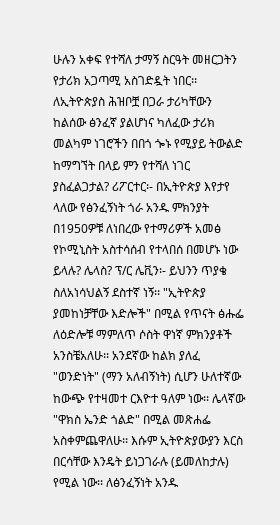ሁሉን አቀፍ የተሻለ ታማኝ ስርዓት መዘርጋትን የታሪክ አጋጣሚ አስገድዷት ነበር፡፡ ለኢትዮጵያስ ሕዝቦቿ በጋራ ታሪካቸውን ከልሰው ፅንፈኛ ያልሆነና ካለፈው ታሪክ መልካም ነገሮችን በበጎ ጐኑ የሚያይ ትውልድ ከማግኘት በላይ ምን የተሻለ ነገር ያስፈልጋታል? ሪፖርተር፡- በኢትዮጵያ እየታየ ላለው የፅንፈኝነት ጎራ አንዱ ምክንያት በ1950ዎቹ ለነበረው የተማሪዎች አመፅ የኮሚኒስት አስተሳሰብ የተላበሰ በመሆኑ ነው ይላሉ? ሌላስ? ፕ/ር ሌቪን፡- ይህንን ጥያቄ ስለአነሳህልኝ ደስተኛ ነኝ፡፡ "ኢትዮጵያ ያመከነቻቸው እድሎች" በሚል የጥናት ፅሑፌ ለዕድሎቹ ማምለጥ ሶስት ዋነኛ ምክንያቶች አንስቼአለሁ፡፡ አንደኛው ከልክ ያለፈ "ወንድነት" (ማን አለብኝነት) ሲሆን ሁለተኛው ከውጭ የተዛመተ ርእዮተ ዓለም ነው፡፡ ሌላኛው "ዋክስ ኤንድ ጎልድ" በሚል መጽሐፌ አስቀምጨዋለሁ፡፡ እሱም ኢትዮጵያውያን እርስ በርሳቸው እንዴት ይነጋገራሉ (ይመለከታሉ) የሚል ነው፡፡ ለፅንፈኝነት አንዱ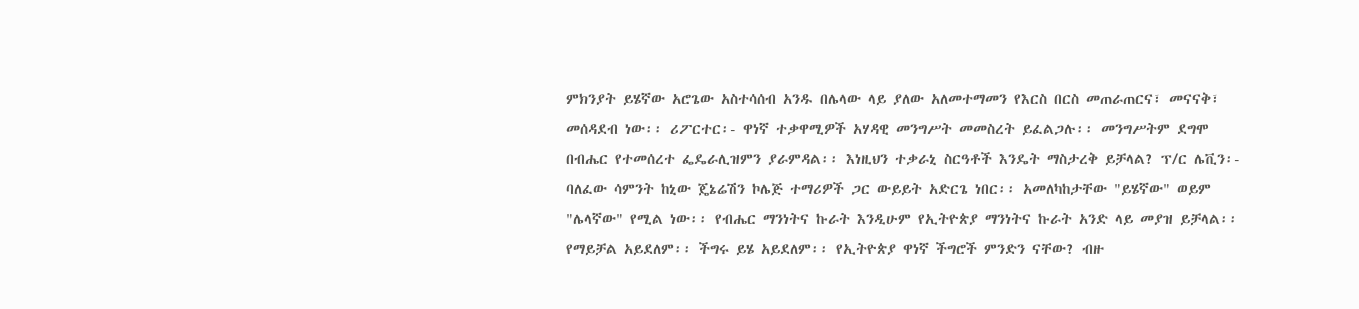ምክንያት ይሄኛው አሮጌው አስተሳሰብ አንዱ በሌላው ላይ ያለው አለመተማመን የእርስ በርስ መጠራጠርና፣ መናናቅ፣ መሰዳደብ ነው፡፡ ሪፖርተር፡- ዋነኛ ተቃዋሚዎች አሃዳዊ መንግሥት መመስረት ይፈልጋሉ፡፡ መንግሥትም ደግሞ በብሔር የተመሰረተ ፌዴራሊዝምን ያራምዳል፡፡ እነዚህን ተቃራኒ ስርዓቶች እንዴት ማስታረቅ ይቻላል? ፕ/ር ሌቪን፡- ባለፈው ሳምንት ከኒው ጄኔሬሽን ኮሌጅ ተማሪዎች ጋር ውይይት አድርጌ ነበር፡፡ አመለካከታቸው "ይሄኛው" ወይም "ሌላኛው" የሚል ነው፡፡ የብሔር ማንነትና ኩራት እንዲሁም የኢትዮጵያ ማንነትና ኩራት አንድ ላይ መያዝ ይቻላል፡፡ የማይቻል አይደለም፡፡ ችግሩ ይሄ አይደለም፡፡ የኢትዮጵያ ዋነኛ ችግሮች ምንድን ናቸው? ብዙ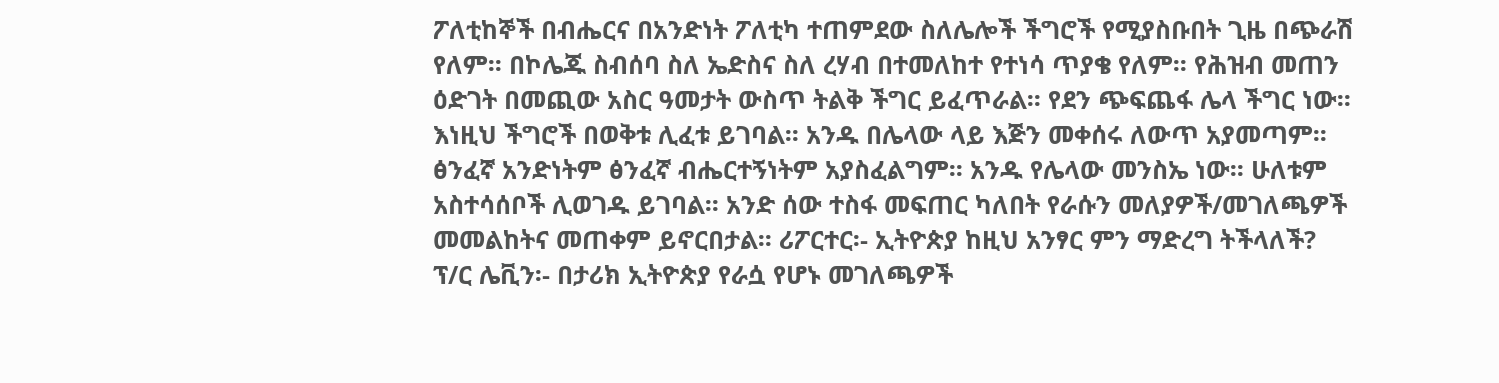ፖለቲከኞች በብሔርና በአንድነት ፖለቲካ ተጠምደው ስለሌሎች ችግሮች የሚያስቡበት ጊዜ በጭራሽ የለም፡፡ በኮሌጁ ስብሰባ ስለ ኤድስና ስለ ረሃብ በተመለከተ የተነሳ ጥያቄ የለም፡፡ የሕዝብ መጠን ዕድገት በመጪው አስር ዓመታት ውስጥ ትልቅ ችግር ይፈጥራል፡፡ የደን ጭፍጨፋ ሌላ ችግር ነው፡፡ እነዚህ ችግሮች በወቅቱ ሊፈቱ ይገባል፡፡ አንዱ በሌላው ላይ እጅን መቀሰሩ ለውጥ አያመጣም፡፡ ፅንፈኛ አንድነትም ፅንፈኛ ብሔርተኝነትም አያስፈልግም፡፡ አንዱ የሌላው መንስኤ ነው፡፡ ሁለቱም አስተሳሰቦች ሊወገዱ ይገባል፡፡ አንድ ሰው ተስፋ መፍጠር ካለበት የራሱን መለያዎች/መገለጫዎች መመልከትና መጠቀም ይኖርበታል፡፡ ሪፖርተር፡- ኢትዮጵያ ከዚህ አንፃር ምን ማድረግ ትችላለች? ፕ/ር ሌቪን፡- በታሪክ ኢትዮጵያ የራሷ የሆኑ መገለጫዎች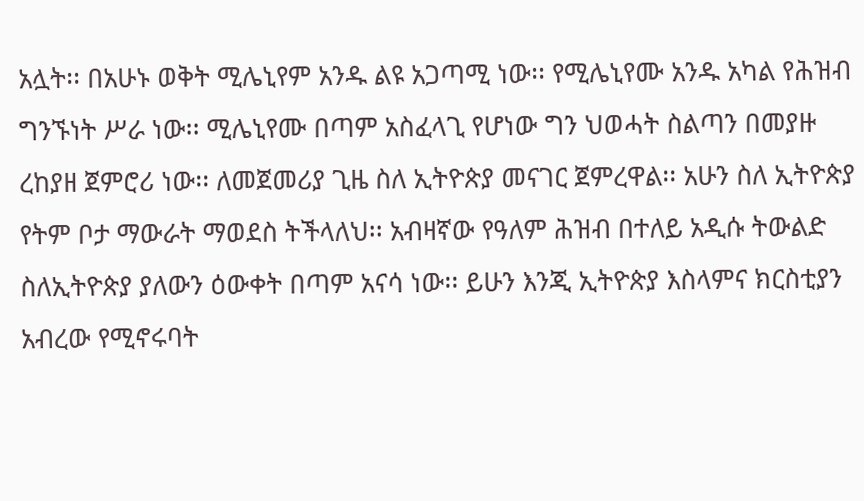አሏት፡፡ በአሁኑ ወቅት ሚሌኒየም አንዱ ልዩ አጋጣሚ ነው፡፡ የሚሌኒየሙ አንዱ አካል የሕዝብ ግንኙነት ሥራ ነው፡፡ ሚሌኒየሙ በጣም አስፈላጊ የሆነው ግን ህወሓት ስልጣን በመያዙ ረከያዘ ጀምሮሪ ነው፡፡ ለመጀመሪያ ጊዜ ስለ ኢትዮጵያ መናገር ጀምረዋል፡፡ አሁን ስለ ኢትዮጵያ የትም ቦታ ማውራት ማወደስ ትችላለህ፡፡ አብዛኛው የዓለም ሕዝብ በተለይ አዲሱ ትውልድ ስለኢትዮጵያ ያለውን ዕውቀት በጣም አናሳ ነው፡፡ ይሁን እንጂ ኢትዮጵያ እስላምና ክርስቲያን አብረው የሚኖሩባት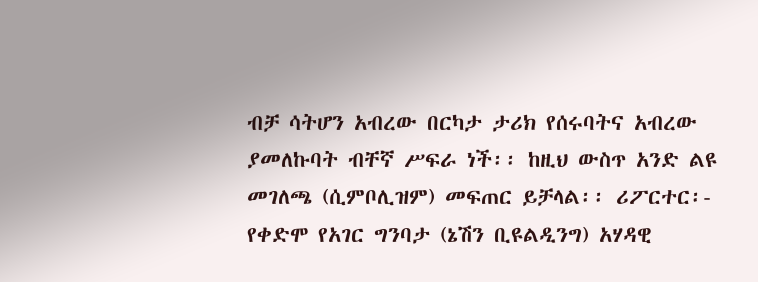ብቻ ሳትሆን አብረው በርካታ ታሪክ የሰሩባትና አብረው ያመለኩባት ብቸኛ ሥፍራ ነች፡፡ ከዚህ ውስጥ አንድ ልዩ መገለጫ (ሲምቦሊዝም) መፍጠር ይቻላል፡፡ ሪፖርተር፡- የቀድሞ የአገር ግንባታ (ኔሽን ቢዩልዲንግ) አሃዳዊ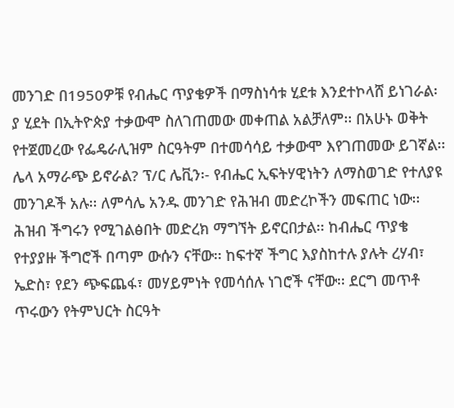መንገድ በ1950ዎቹ የብሔር ጥያቄዎች በማስነሳቱ ሂደቱ እንደተኮላሸ ይነገራል፡ ያ ሂደት በኢትዮጵያ ተቃውሞ ስለገጠመው መቀጠል አልቻለም፡፡ በአሁኑ ወቅት የተጀመረው የፌዴራሊዝም ስርዓትም በተመሳሳይ ተቃውሞ እየገጠመው ይገኛል፡፡ ሌላ አማራጭ ይኖራል? ፕ/ር ሌቪን፡- የብሔር ኢፍትሃዊነትን ለማስወገድ የተለያዩ መንገዶች አሉ፡፡ ለምሳሌ አንዱ መንገድ የሕዝብ መድረኮችን መፍጠር ነው፡፡ ሕዝብ ችግሩን የሚገልፅበት መድረክ ማግኘት ይኖርበታል፡፡ ከብሔር ጥያቄ የተያያዙ ችግሮች በጣም ውሱን ናቸው፡፡ ከፍተኛ ችግር እያስከተሉ ያሉት ረሃብ፣ ኤድስ፣ የደን ጭፍጨፋ፣ መሃይምነት የመሳሰሉ ነገሮች ናቸው፡፡ ደርግ መጥቶ ጥሩውን የትምህርት ስርዓት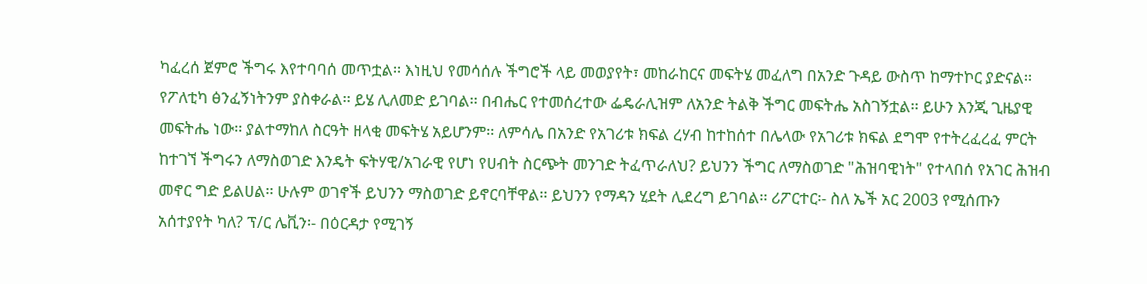ካፈረሰ ጀምሮ ችግሩ እየተባባሰ መጥቷል፡፡ እነዚህ የመሳሰሉ ችግሮች ላይ መወያየት፣ መከራከርና መፍትሄ መፈለግ በአንድ ጉዳይ ውስጥ ከማተኮር ያድናል፡፡ የፖለቲካ ፅንፈኝነትንም ያስቀራል፡፡ ይሄ ሊለመድ ይገባል፡፡ በብሔር የተመሰረተው ፌዴራሊዝም ለአንድ ትልቅ ችግር መፍትሔ አስገኝቷል፡፡ ይሁን እንጂ ጊዜያዊ መፍትሔ ነው፡፡ ያልተማከለ ስርዓት ዘላቂ መፍትሄ አይሆንም፡፡ ለምሳሌ በአንድ የአገሪቱ ክፍል ረሃብ ከተከሰተ በሌላው የአገሪቱ ክፍል ደግሞ የተትረፈረፈ ምርት ከተገኘ ችግሩን ለማስወገድ እንዴት ፍትሃዊ/አገራዊ የሆነ የሀብት ስርጭት መንገድ ትፈጥራለህ? ይህንን ችግር ለማስወገድ "ሕዝባዊነት" የተላበሰ የአገር ሕዝብ መኖር ግድ ይልሀል፡፡ ሁሉም ወገኖች ይህንን ማስወገድ ይኖርባቸዋል፡፡ ይህንን የማዳን ሂደት ሊደረግ ይገባል፡፡ ሪፖርተር፡- ስለ ኤች አር 2003 የሚሰጡን አሰተያየት ካለ? ፕ/ር ሌቪን፡- በዕርዳታ የሚገኝ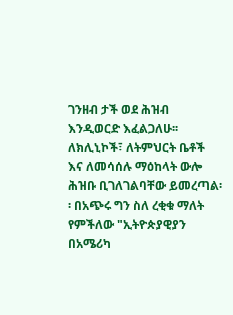ገንዘብ ታች ወደ ሕዝብ እንዲወርድ እፈልጋለሁ፡፡ ለክሊኒኮች፣ ለትምህርት ቤቶች እና ለመሳሰሉ ማዕከላት ውሎ ሕዝቡ ቢገለገልባቸው ይመረጣል፡፡ በአጭሩ ግን ስለ ረቂቁ ማለት የምችለው "ኢትዮጵያዊያን በአሜሪካ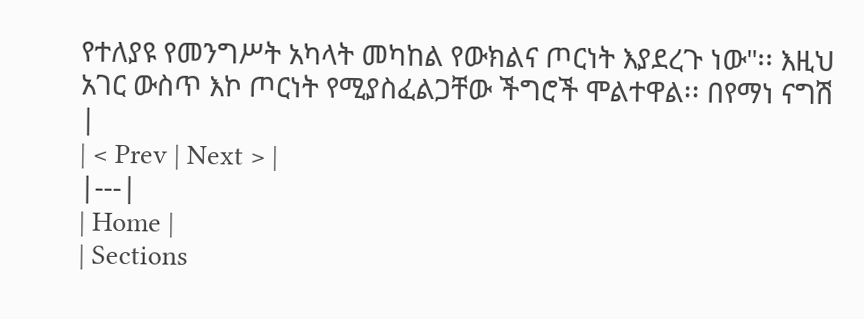የተለያዩ የመንግሥት አካላት መካከል የውክልና ጦርነት እያደረጉ ነው"፡፡ እዚህ አገር ውስጥ እኮ ጦርነት የሚያስፈልጋቸው ችግሮች ሞልተዋል፡፡ በየማነ ናግሽ |
| < Prev | Next > |
|---|
| Home |
| Sections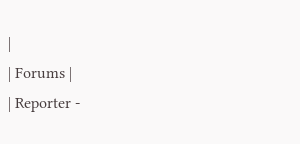|
| Forums |
| Reporter -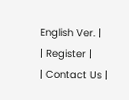English Ver. |
| Register |
| Contact Us |